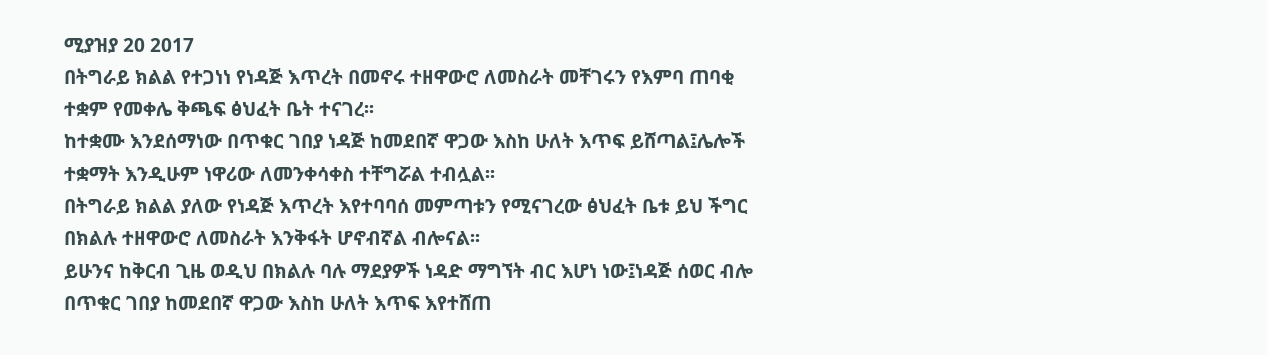ሚያዝያ 20 2017
በትግራይ ክልል የተጋነነ የነዳጅ እጥረት በመኖሩ ተዘዋውሮ ለመስራት መቸገሩን የእምባ ጠባቂ ተቋም የመቀሌ ቅጫፍ ፅህፈት ቤት ተናገረ፡፡
ከተቋሙ እንደሰማነው በጥቁር ገበያ ነዳጅ ከመደበኛ ዋጋው እስከ ሁለት እጥፍ ይሸጣል፤ሌሎች ተቋማት እንዲሁም ነዋሪው ለመንቀሳቀስ ተቸግሯል ተብሏል፡፡
በትግራይ ክልል ያለው የነዳጅ እጥረት እየተባባሰ መምጣቱን የሚናገረው ፅህፈት ቤቱ ይህ ችግር በክልሉ ተዘዋውሮ ለመስራት እንቅፋት ሆኖብኛል ብሎናል፡፡
ይሁንና ከቅርብ ጊዜ ወዲህ በክልሉ ባሉ ማደያዎች ነዳድ ማግኘት ብር እሆነ ነው፤ነዳጅ ሰወር ብሎ በጥቁር ገበያ ከመደበኛ ዋጋው እስከ ሁለት እጥፍ እየተሸጠ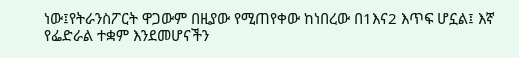ነው፤የትራንስፖርት ዋጋውም በዚያው የሚጠየቀው ከነበረው በ1እና2 እጥፍ ሆኗል፤ እኛ የፌድራል ተቋም እንደመሆናችን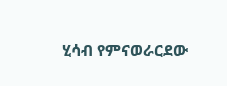ሂሳብ የምናወራርደው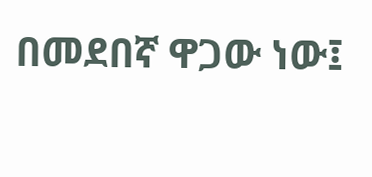በመደበኛ ዋጋው ነው፤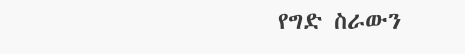የግድ ስራውን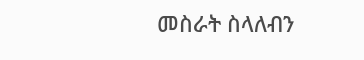መስራት ስላለብን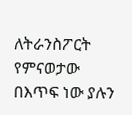ለትራንስፖርት የምናወታው በእጥፍ ነው ያሉን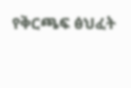የቅርጫፍ ፅህፈት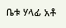ቤቱ ሃላፊ አቶ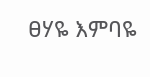ፀሃዬ እምባዬ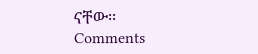ናቸው፡፡
Comments